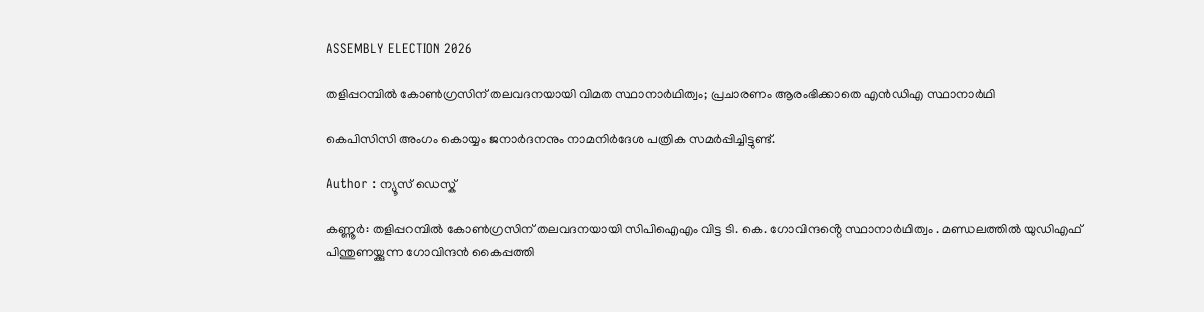ASSEMBLY ELECTION 2026

തളിപ്പറമ്പിൽ കോൺഗ്രസിന് തലവദനയായി വിമത സ്ഥാനാർഥിത്വം; പ്രചാരണം ആരംഭിക്കാതെ എൻഡിഎ സ്ഥാനാർഥി

കെപിസിസി അംഗം കൊയ്യം ജനാർദനനും നാമനിർദേശ പത്രിക സമർപ്പിച്ചിട്ടുണ്ട്.

Author : ന്യൂസ് ഡെസ്ക്

കണ്ണൂർ: തളിപ്പറമ്പിൽ കോൺഗ്രസിന് തലവദനയായി സിപിഐഎം വിട്ട ടി. കെ. ഗോവിന്ദൻ്റെ സ്ഥാനാർഥിത്വം . മണ്ഡലത്തിൽ യുഡിഎഫ് പിന്തുണയ്ക്കുന്ന ഗോവിന്ദൻ കൈപ്പത്തി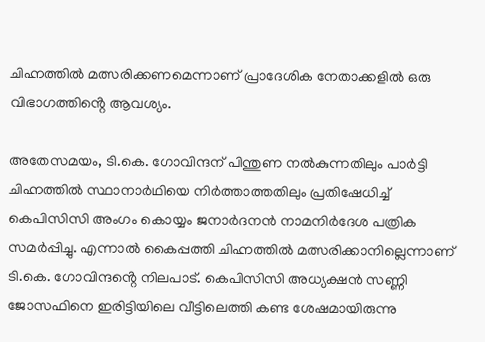ചിഹ്നത്തിൽ മത്സരിക്കണമെന്നാണ് പ്രാദേശിക നേതാക്കളിൽ ഒരു വിഭാഗത്തിൻ്റെ ആവശ്യം.

അതേസമയം, ടി.കെ. ഗോവിന്ദന് പിന്തുണ നൽകുന്നതിലും പാർട്ടി ചിഹ്നത്തിൽ സ്ഥാനാർഥിയെ നിർത്താത്തതിലും പ്രതിഷേധിച്ച് കെപിസിസി അംഗം കൊയ്യം ജനാർദനൻ നാമനിർദേശ പത്രിക സമർപ്പിച്ചു. എന്നാൽ കൈപ്പത്തി ചിഹ്നത്തിൽ മത്സരിക്കാനില്ലെന്നാണ് ടി.കെ. ഗോവിന്ദൻ്റെ നിലപാട്. കെപിസിസി അധ്യക്ഷൻ സണ്ണി ജോസഫിനെ ഇരിട്ടിയിലെ വീട്ടിലെത്തി കണ്ട ശേഷമായിരുന്നു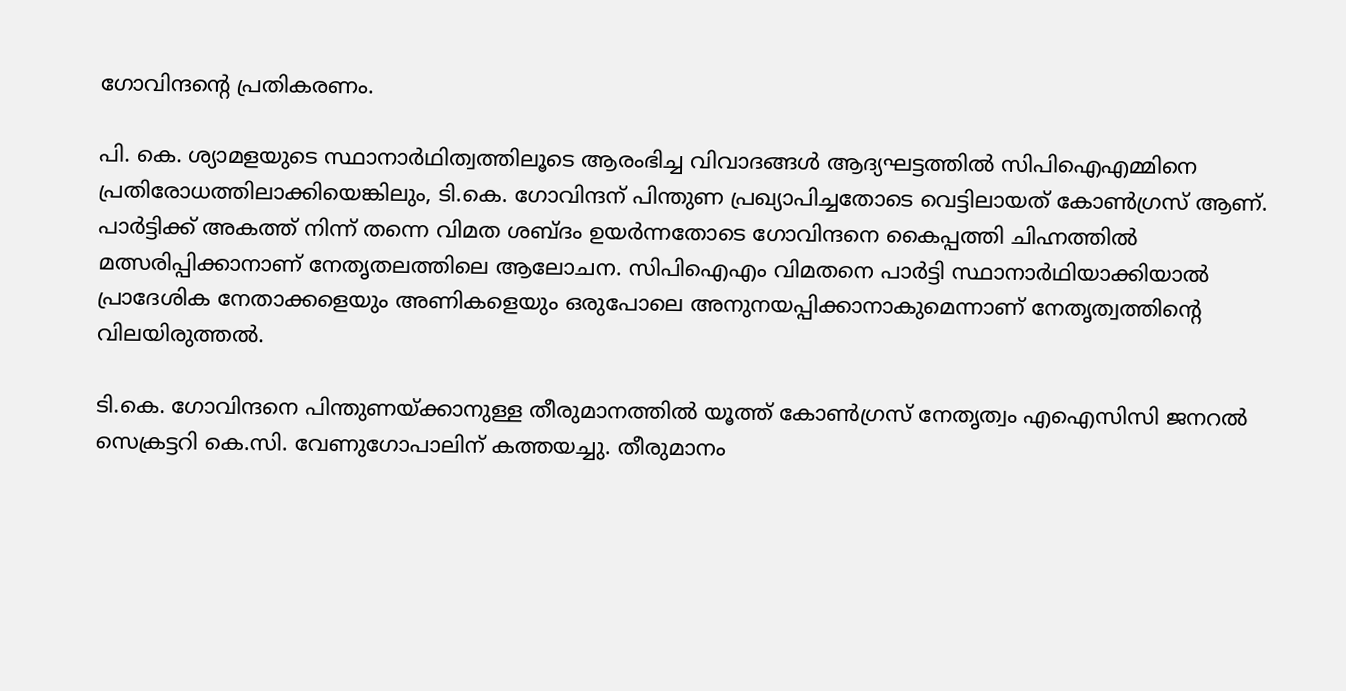ഗോവിന്ദൻ്റെ പ്രതികരണം.

പി. കെ. ശ്യാമളയുടെ സ്ഥാനാർഥിത്വത്തിലൂടെ ആരംഭിച്ച വിവാദങ്ങൾ ആദ്യഘട്ടത്തിൽ സിപിഐഎമ്മിനെ പ്രതിരോധത്തിലാക്കിയെങ്കിലും, ടി.കെ. ഗോവിന്ദന് പിന്തുണ പ്രഖ്യാപിച്ചതോടെ വെട്ടിലായത് കോൺഗ്രസ് ആണ്. പാർട്ടിക്ക് അകത്ത് നിന്ന് തന്നെ വിമത ശബ്ദം ഉയർന്നതോടെ ഗോവിന്ദനെ കൈപ്പത്തി ചിഹ്നത്തിൽ മത്സരിപ്പിക്കാനാണ് നേതൃതലത്തിലെ ആലോചന. സിപിഐഎം വിമതനെ പാർട്ടി സ്ഥാനാർഥിയാക്കിയാൽ പ്രാദേശിക നേതാക്കളെയും അണികളെയും ഒരുപോലെ അനുനയപ്പിക്കാനാകുമെന്നാണ് നേതൃത്വത്തിൻ്റെ വിലയിരുത്തൽ.

ടി.കെ. ഗോവിന്ദനെ പിന്തുണയ്ക്കാനുള്ള തീരുമാനത്തിൽ യൂത്ത് കോൺഗ്രസ് നേതൃത്വം എഐസിസി ജനറൽ സെക്രട്ടറി കെ.സി. വേണുഗോപാലിന് കത്തയച്ചു. തീരുമാനം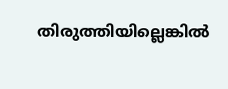തിരുത്തിയില്ലെങ്കിൽ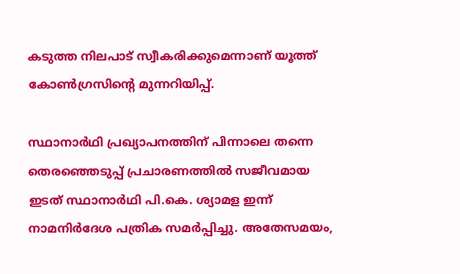കടുത്ത നിലപാട് സ്വീകരിക്കുമെന്നാണ് യൂത്ത് കോൺഗ്രസിൻ്റെ മുന്നറിയിപ്പ്.

സ്ഥാനാർഥി പ്രഖ്യാപനത്തിന് പിന്നാലെ തന്നെ തെരഞ്ഞെടുപ്പ് പ്രചാരണത്തിൽ സജീവമായ ഇടത് സ്ഥാനാർഥി പി.കെ. ശ്യാമള ഇന്ന് നാമനിർദേശ പത്രിക സമർപ്പിച്ചു. അതേസമയം,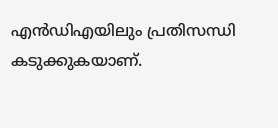എൻഡിഎയിലും പ്രതിസന്ധി കടുക്കുകയാണ്.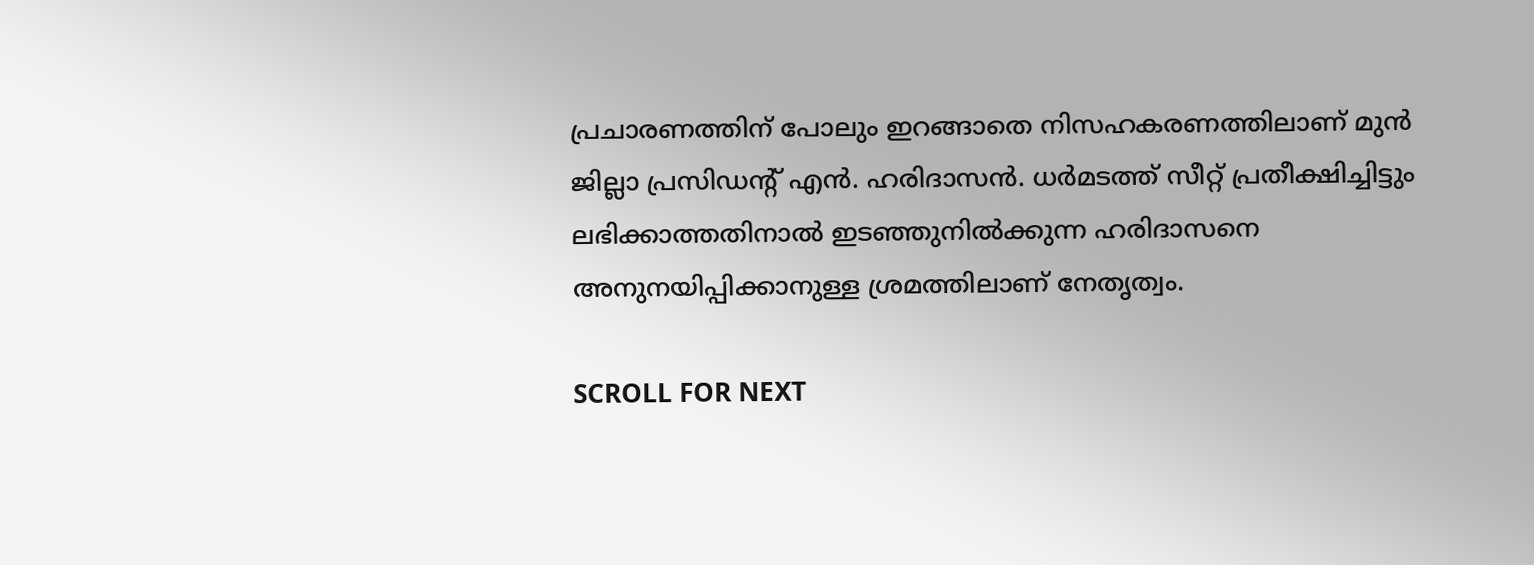പ്രചാരണത്തിന് പോലും ഇറങ്ങാതെ നിസഹകരണത്തിലാണ് മുൻ ജില്ലാ പ്രസിഡൻ്റ് എൻ. ഹരിദാസൻ. ധർമടത്ത് സീറ്റ് പ്രതീക്ഷിച്ചിട്ടും ലഭിക്കാത്തതിനാൽ ഇടഞ്ഞുനിൽക്കുന്ന ഹരിദാസനെ അനുനയിപ്പിക്കാനുള്ള ശ്രമത്തിലാണ് നേതൃത്വം.

SCROLL FOR NEXT